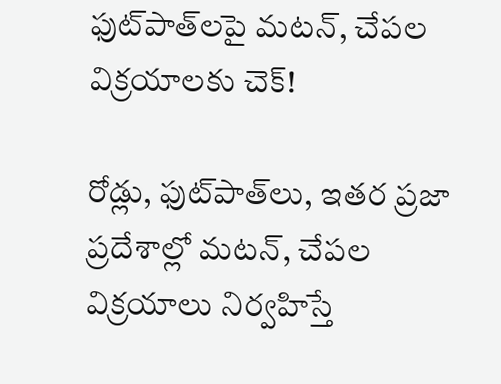ఫుట్‌పాత్‌లపై మటన్, చేపల విక్రయాలకు చెక్!

రోడ్లు, ఫుట్‌పాత్‌లు, ఇతర ప్రజా ప్రదేశాల్లో మటన్, చేపల విక్రయాలు నిర్వహిస్తే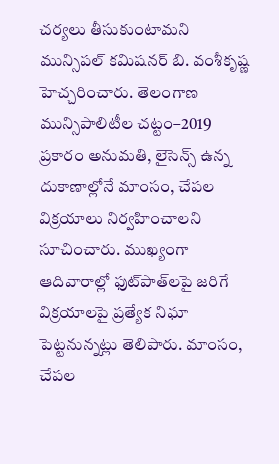చర్యలు తీసుకుంటామని మున్సిపల్ కమిషనర్ బి. వంశీకృష్ణ హెచ్చరించారు. తెలంగాణ మున్సిపాలిటీల చట్టం–2019 ప్రకారం అనుమతి, లైసెన్స్ ఉన్న దుకాణాల్లోనే మాంసం, చేపల విక్రయాలు నిర్వహించాలని సూచించారు. ముఖ్యంగా ఆదివారాల్లో ఫుట్‌పాత్‌లపై జరిగే విక్రయాలపై ప్రత్యేక నిఘా పెట్టనున్నట్లు తెలిపారు. మాంసం, చేపల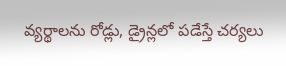వ్యర్థాలను రోడ్లు, డ్రైన్లలో పడేస్తే చర్యలు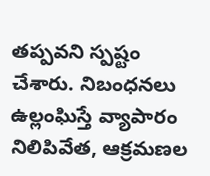తప్పవని స్పష్టం చేశారు. నిబంధనలు ఉల్లంఘిస్తే వ్యాపారం నిలిపివేత, ఆక్రమణల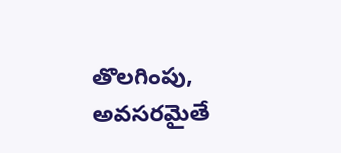తొలగింపు, అవసరమైతే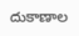దుకాణాల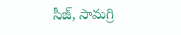సీజ్, సామగ్రి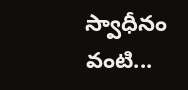స్వాధీనం వంటి...